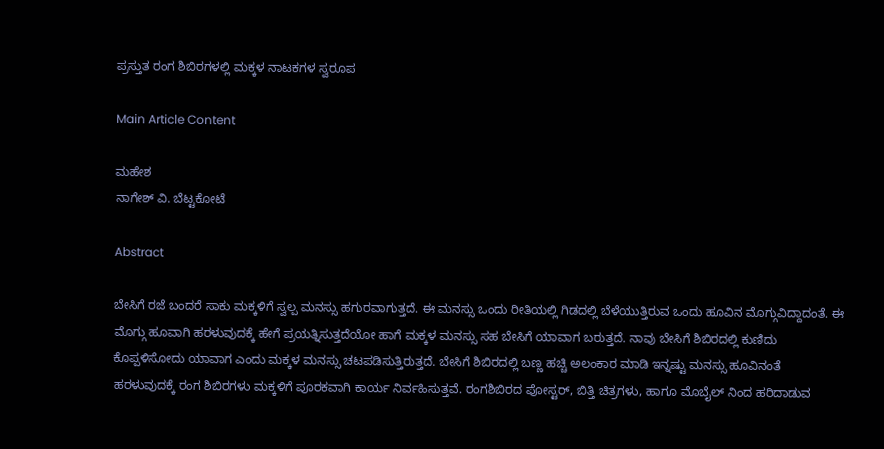ಪ್ರಸ್ತುತ ರಂಗ ಶಿಬಿರಗಳಲ್ಲಿ ಮಕ್ಕಳ ನಾಟಕಗಳ ಸ್ವರೂಪ

Main Article Content

ಮಹೇಶ
ನಾಗೇಶ್ ವಿ. ಬೆಟ್ಟಕೋಟೆ

Abstract

ಬೇಸಿಗೆ ರಜೆ ಬಂದರೆ ಸಾಕು ಮಕ್ಕಳಿಗೆ ಸ್ವಲ್ಪ ಮನಸ್ಸು ಹಗುರವಾಗುತ್ತದೆ. ಈ ಮನಸ್ಸು ಒಂದು ರೀತಿಯಲ್ಲಿ ಗಿಡದಲ್ಲಿ ಬೆಳೆಯುತ್ತಿರುವ ಒಂದು ಹೂವಿನ ಮೊಗ್ಗುವಿದ್ದಾದಂತೆ. ಈ ಮೊಗ್ಗು ಹೂವಾಗಿ ಹರಳುವುದಕ್ಕೆ ಹೇಗೆ ಪ್ರಯತ್ನಿಸುತ್ತದೆಯೋ ಹಾಗೆ ಮಕ್ಕಳ ಮನಸ್ಸು ಸಹ ಬೇಸಿಗೆ ಯಾವಾಗ ಬರುತ್ತದೆ. ನಾವು ಬೇಸಿಗೆ ಶಿಬಿರದಲ್ಲಿ ಕುಣಿದು ಕೊಪ್ಪಳಿಸೋದು ಯಾವಾಗ ಎಂದು ಮಕ್ಕಳ ಮನಸ್ಸು ಚಟಪಡಿಸುತ್ತಿರುತ್ತದೆ. ಬೇಸಿಗೆ ಶಿಬಿರದಲ್ಲಿ ಬಣ್ಣ ಹಚ್ಚಿ ಅಲಂಕಾರ ಮಾಡಿ ಇನ್ನಷ್ಟು ಮನಸ್ಸು ಹೂವಿನಂತೆ ಹರಳುವುದಕ್ಕೆ ರಂಗ ಶಿಬಿರಗಳು ಮಕ್ಕಳಿಗೆ ಪೂರಕವಾಗಿ ಕಾರ್ಯ ನಿರ್ವಹಿಸುತ್ತವೆ. ರಂಗಶಿಬಿರದ ಪೋಸ್ಟರ್, ಬಿತ್ತಿ ಚಿತ್ರಗಳು, ಹಾಗೂ ಮೊಬೈಲ್ ನಿಂದ ಹರಿದಾಡುವ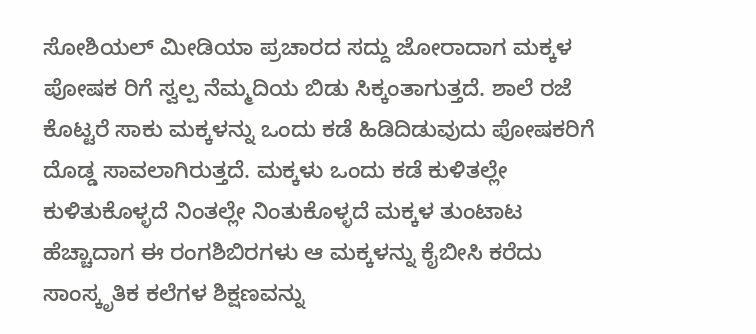ಸೋಶಿಯಲ್ ಮೀಡಿಯಾ ಪ್ರಚಾರದ ಸದ್ದು ಜೋರಾದಾಗ ಮಕ್ಕಳ ಪೋಷಕ ರಿಗೆ ಸ್ವಲ್ಪ ನೆಮ್ಮದಿಯ ಬಿಡು ಸಿಕ್ಕಂತಾಗುತ್ತದೆ. ಶಾಲೆ ರಜೆ ಕೊಟ್ಟರೆ ಸಾಕು ಮಕ್ಕಳನ್ನು ಒಂದು ಕಡೆ ಹಿಡಿದಿಡುವುದು ಪೋಷಕರಿಗೆ ದೊಡ್ಡ ಸಾವಲಾಗಿರುತ್ತದೆ. ಮಕ್ಕಳು ಒಂದು ಕಡೆ ಕುಳಿತಲ್ಲೇ ಕುಳಿತುಕೊಳ್ಳದೆ ನಿಂತಲ್ಲೇ ನಿಂತುಕೊಳ್ಳದೆ ಮಕ್ಕಳ ತುಂಟಾಟ ಹೆಚ್ಚಾದಾಗ ಈ ರಂಗಶಿಬಿರಗಳು ಆ ಮಕ್ಕಳನ್ನು ಕೈಬೀಸಿ ಕರೆದು ಸಾಂಸ್ಕೃತಿಕ ಕಲೆಗಳ ಶಿಕ್ಷಣವನ್ನು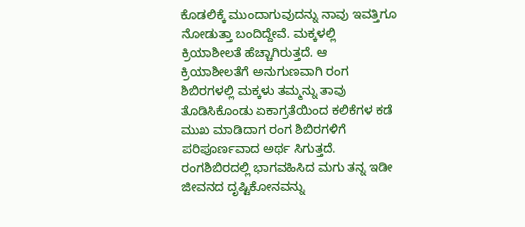ಕೊಡಲಿಕ್ಕೆ ಮುಂದಾಗುವುದನ್ನು ನಾವು ಇವತ್ತಿಗೂ ನೋಡುತ್ತಾ ಬಂದಿದ್ದೇವೆ. ಮಕ್ಕಳಲ್ಲಿ ಕ್ರಿಯಾಶೀಲತೆ ಹೆಚ್ಚಾಗಿರುತ್ತದೆ. ಆ ಕ್ರಿಯಾಶೀಲತೆಗೆ ಅನುಗುಣವಾಗಿ ರಂಗ ಶಿಬಿರಗಳಲ್ಲಿ ಮಕ್ಕಳು ತಮ್ಮನ್ನು ತಾವು ತೊಡಿಸಿಕೊಂಡು ಏಕಾಗ್ರತೆಯಿಂದ ಕಲಿಕೆಗಳ ಕಡೆ ಮುಖ ಮಾಡಿದಾಗ ರಂಗ ಶಿಬಿರಗಳಿಗೆ ಪರಿಪೂರ್ಣವಾದ ಅರ್ಥ ಸಿಗುತ್ತದೆ. ರಂಗಶಿಬಿರದಲ್ಲಿ ಭಾಗವಹಿಸಿದ ಮಗು ತನ್ನ ಇಡೀ ಜೀವನದ ದೃಷ್ಟಿಕೋನವನ್ನು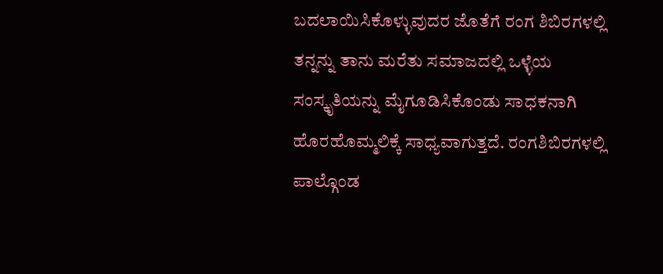ಬದಲಾಯಿಸಿಕೊಳ್ಳುವುದರ ಜೊತೆಗೆ ರಂಗ ಶಿಬಿರಗಳಲ್ಲಿ ತನ್ನನ್ನು ತಾನು ಮರೆತು ಸಮಾಜದಲ್ಲಿ ಒಳ್ಳೆಯ ಸಂಸ್ಕೃತಿಯನ್ನು ಮೈಗೂಡಿಸಿಕೊಂಡು ಸಾಧಕನಾಗಿ ಹೊರಹೊಮ್ಮಲಿಕ್ಕೆ ಸಾಧ್ಯವಾಗುತ್ತದೆ. ರಂಗಶಿಬಿರಗಳಲ್ಲಿ ಪಾಲ್ಗೊಂಡ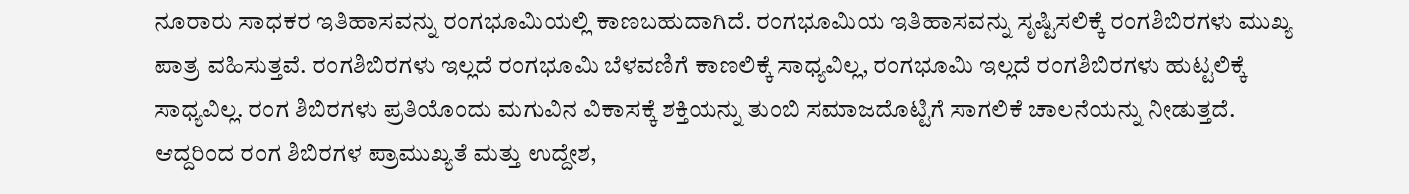ನೂರಾರು ಸಾಧಕರ ಇತಿಹಾಸವನ್ನು ರಂಗಭೂಮಿಯಲ್ಲಿ ಕಾಣಬಹುದಾಗಿದೆ. ರಂಗಭೂಮಿಯ ಇತಿಹಾಸವನ್ನು ಸೃಷ್ಟಿಸಲಿಕ್ಕೆ ರಂಗಶಿಬಿರಗಳು ಮುಖ್ಯ ಪಾತ್ರ ವಹಿಸುತ್ತವೆ. ರಂಗಶಿಬಿರಗಳು ಇಲ್ಲದೆ ರಂಗಭೂಮಿ ಬೆಳವಣಿಗೆ ಕಾಣಲಿಕ್ಕೆ ಸಾಧ್ಯವಿಲ್ಲ, ರಂಗಭೂಮಿ ಇಲ್ಲದೆ ರಂಗಶಿಬಿರಗಳು ಹುಟ್ಟಲಿಕ್ಕೆ ಸಾಧ್ಯವಿಲ್ಲ. ರಂಗ ಶಿಬಿರಗಳು ಪ್ರತಿಯೊಂದು ಮಗುವಿನ ವಿಕಾಸಕ್ಕೆ ಶಕ್ತಿಯನ್ನು ತುಂಬಿ ಸಮಾಜದೊಟ್ಟಿಗೆ ಸಾಗಲಿಕೆ ಚಾಲನೆಯನ್ನು ನೀಡುತ್ತದೆ. ಆದ್ದರಿಂದ ರಂಗ ಶಿಬಿರಗಳ ಪ್ರಾಮುಖ್ಯತೆ ಮತ್ತು ಉದ್ದೇಶ,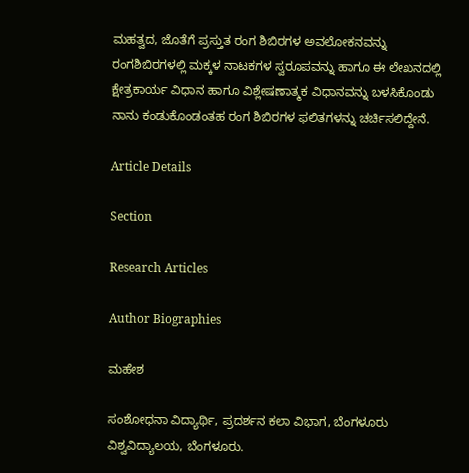ಮಹತ್ವದ, ಜೊತೆಗೆ ಪ್ರಸ್ತುತ ರಂಗ ಶಿಬಿರಗಳ ಅವಲೋಕನವನ್ನು ರಂಗಶಿಬಿರಗಳಲ್ಲಿ ಮಕ್ಕಳ ನಾಟಕಗಳ ಸ್ವರೂಪವನ್ನು ಹಾಗೂ ಈ ಲೇಖನದಲ್ಲಿ ಕ್ಷೇತ್ರಕಾರ್ಯ ವಿಧಾನ ಹಾಗೂ ವಿಶ್ಲೇಷಣಾತ್ಮಕ ವಿಧಾನವನ್ನು ಬಳಸಿಕೊಂಡು ನಾನು ಕಂಡುಕೊಂಡಂತಹ ರಂಗ ಶಿಬಿರಗಳ ಫಲಿತಗಳನ್ನು ಚರ್ಚಿಸಲಿದ್ದೇನೆ.

Article Details

Section

Research Articles

Author Biographies

ಮಹೇಶ

ಸಂಶೋಧನಾ ವಿದ್ಯಾರ್ಥಿ, ಪ್ರದರ್ಶನ ಕಲಾ ವಿಭಾಗ, ಬೆಂಗಳೂರು ವಿಶ್ವವಿದ್ಯಾಲಯ, ಬೆಂಗಳೂರು.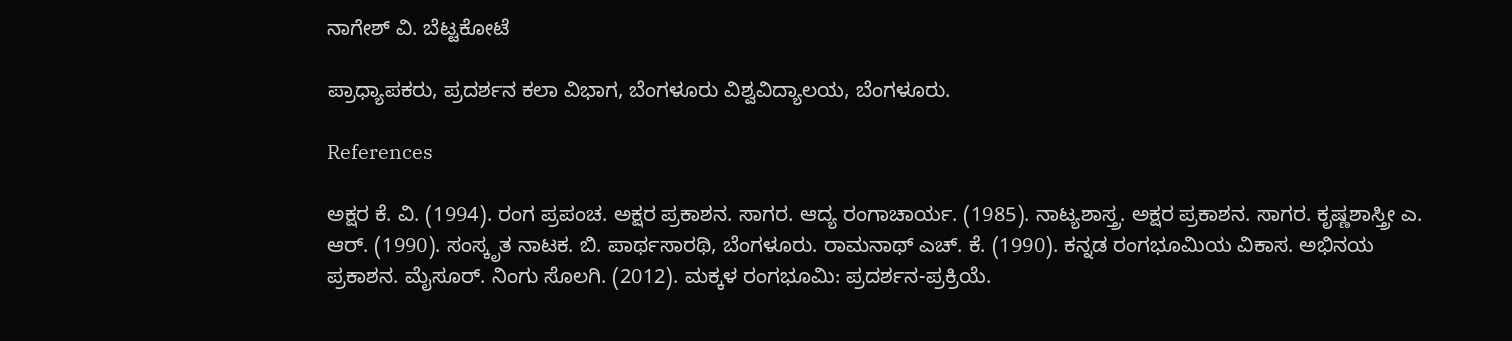ನಾಗೇಶ್ ವಿ. ಬೆಟ್ಟಕೋಟೆ

ಪ್ರಾಧ್ಯಾಪಕರು, ಪ್ರದರ್ಶನ ಕಲಾ ವಿಭಾಗ, ಬೆಂಗಳೂರು ವಿಶ್ವವಿದ್ಯಾಲಯ, ಬೆಂಗಳೂರು.

References

ಅಕ್ಷರ ಕೆ. ವಿ. (1994). ರಂಗ ಪ್ರಪಂಚ. ಅಕ್ಷರ ಪ್ರಕಾಶನ. ಸಾಗರ. ಆದ್ಯ ರಂಗಾಚಾರ್ಯ. (1985). ನಾಟ್ಯಶಾಸ್ತ್ರ. ಅಕ್ಷರ ಪ್ರಕಾಶನ. ಸಾಗರ. ಕೃಷ್ಣಶಾಸ್ತ್ರೀ ಎ. ಆರ್. (1990). ಸಂಸ್ಕೃತ ನಾಟಕ. ಬಿ. ಪಾರ್ಥಸಾರಥಿ, ಬೆಂಗಳೂರು. ರಾಮನಾಥ್ ಎಚ್. ಕೆ. (1990). ಕನ್ನಡ ರಂಗಭೂಮಿಯ ವಿಕಾಸ. ಅಭಿನಯ ಪ್ರಕಾಶನ. ಮೈಸೂರ್. ನಿಂಗು ಸೊಲಗಿ. (2012). ಮಕ್ಕಳ ರಂಗಭೂಮಿ: ಪ್ರದರ್ಶನ-ಪ್ರಕ್ರಿಯೆ.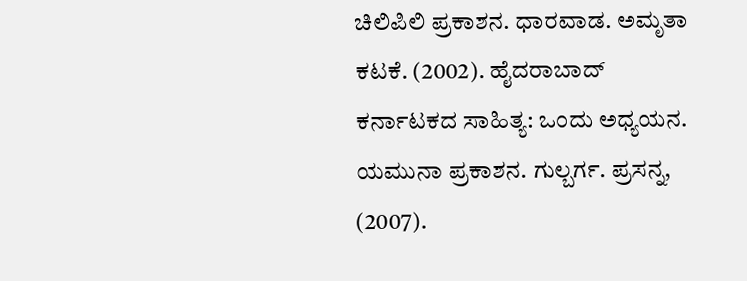ಚಿಲಿಪಿಲಿ ಪ್ರಕಾಶನ. ಧಾರವಾಡ. ಅಮೃತಾ ಕಟಕೆ. (2002). ಹೈದರಾಬಾದ್ ಕರ್ನಾಟಕದ ಸಾಹಿತ್ಯ: ಒಂದು ಅಧ್ಯಯನ. ಯಮುನಾ ಪ್ರಕಾಶನ. ಗುಲ್ಬರ್ಗ. ಪ್ರಸನ್ನ, (2007).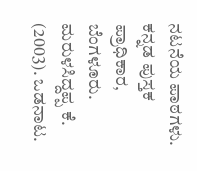ನಟನೆಯ ಪಾಠಗಳು. ಕನ್ನಡ ಪುಸ್ತಕ ಪ್ರಾಧಿಕಾರ, ಬೆಂಗಳೂರು. ಮರುಳಸಿದ್ದಪ್ಪ ಕೆ. (2003). ಒಡನಾಟ.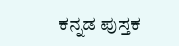ಕನ್ನಡ ಪುಸ್ತಕ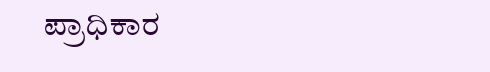ಪ್ರಾಧಿಕಾರ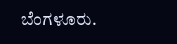ಬೆಂಗಳೂರು.